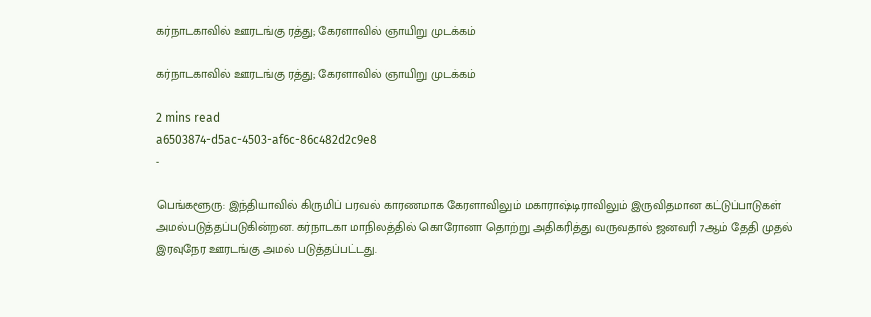கர்நாடகாவில் ஊரடங்கு ரத்து; கேரளாவில் ஞாயிறு முடக்கம்

கர்நாடகாவில் ஊரடங்கு ரத்து; கேரளாவில் ஞாயிறு முடக்கம்

2 mins read
a6503874-d5ac-4503-af6c-86c482d2c9e8
-

பெங்களூரு: இந்தியாவில் கிருமிப் பரவல் காரணமாக கேரளாவிலும் மகாராஷ்டிராவிலும் இருவிதமான கட்டுப்பாடுகள் அமல்படுத்தப்படுகின்றன. கர்நாடகா மாநிலத்தில் கொரோனா தொற்று அதிகரித்து வருவதால் ஜனவரி 7ஆம் தேதி முதல் இரவுநேர ஊரடங்கு அமல் படுத்தப்பட்டது.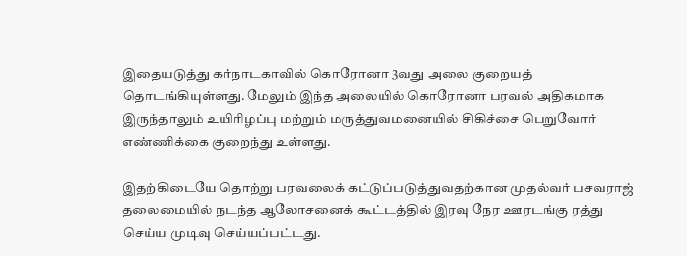இதையடுத்து கர்நாடகாவில் கொரோனா 3வது அலை குறையத் தொடங்கியுள்ளது. மேலும் இந்த அலையில் கொரோனா பரவல் அதிகமாக இருந்தாலும் உயிரிழப்பு மற்றும் மருத்துவமனையில் சிகிச்சை பெறுவோர் எண்ணிக்கை குறைந்து உள்ளது.

இதற்கிடையே தொற்று பரவலைக் கட்டுப்படுத்துவதற்கான முதல்வர் பசவராஜ் தலைமையில் நடந்த ஆலோசனைக் கூட்டத்தில் இரவு நேர ஊரடங்கு ரத்து செய்ய முடிவு செய்யப்பட்டது.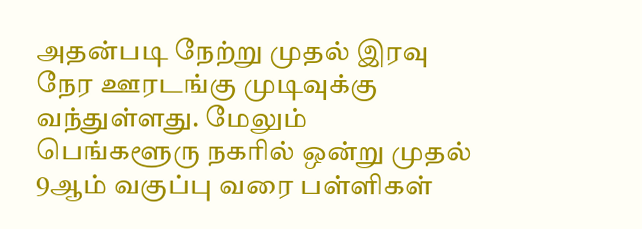அதன்படி நேற்று முதல் இரவு நேர ஊரடங்கு முடிவுக்கு வந்துள்ளது. மேலும் பெங்களூரு நகரில் ஒன்று முதல் 9ஆம் வகுப்பு வரை பள்ளிகள்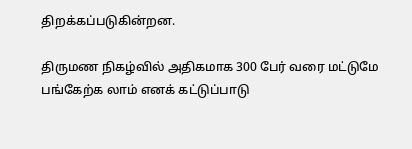திறக்கப்படுகின்றன.

திருமண நிகழ்வில் அதிகமாக 300 பேர் வரை மட்டுமே பங்கேற்க லாம் எனக் கட்டுப்பாடு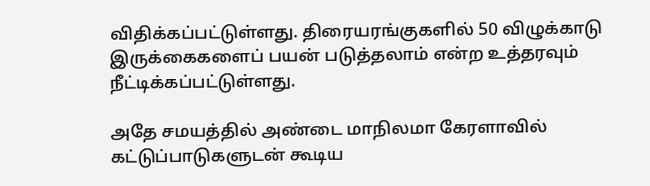விதிக்கப்பட்டுள்ளது. திரையரங்குகளில் 50 விழுக்காடு இருக்கைகளைப் பயன் படுத்தலாம் என்ற உத்தரவும் நீட்டிக்கப்பட்டுள்ளது.

அதே சமயத்தில் அண்டை மாநிலமா கேரளாவில் கட்டுப்பாடுகளுடன் கூடிய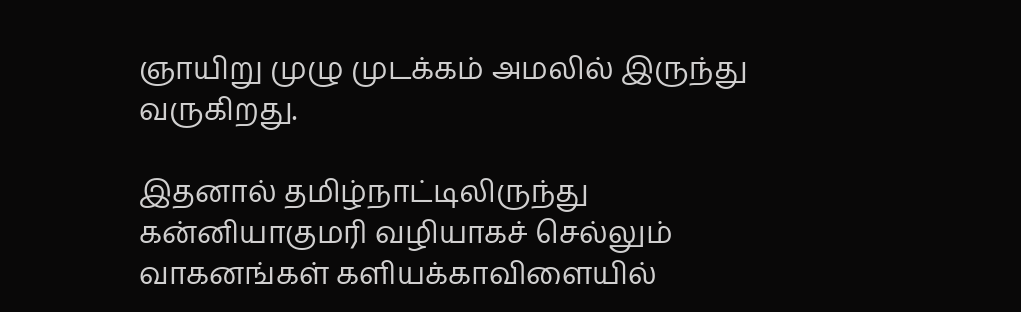ஞாயிறு முழு முடக்கம் அமலில் இருந்து வருகிறது.

இதனால் தமிழ்நாட்டிலிருந்து கன்னியாகுமரி வழியாகச் செல்லும் வாகனங்கள் களியக்காவிளையில்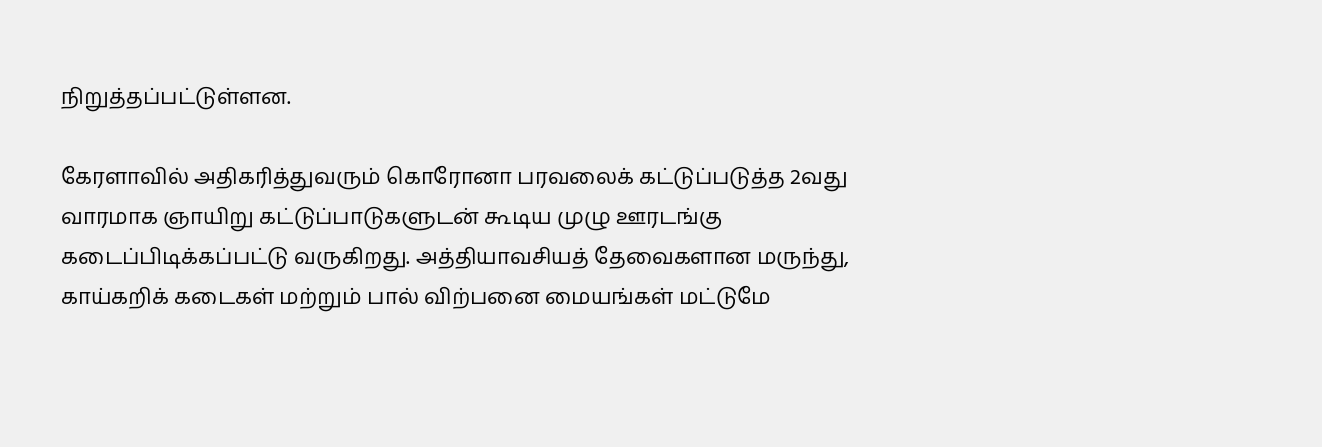நிறுத்தப்பட்டுள்ளன.

கேரளாவில் அதிகரித்துவரும் கொரோனா பரவலைக் கட்டுப்படுத்த 2வது வாரமாக ஞாயிறு கட்டுப்பாடுகளுடன் கூடிய முழு ஊரடங்கு கடைப்பிடிக்கப்பட்டு வருகிறது. அத்தியாவசியத் தேவைகளான மருந்து, காய்கறிக் கடைகள் மற்றும் பால் விற்பனை மையங்கள் மட்டுமே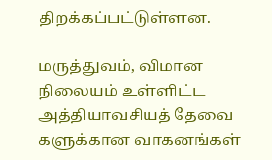திறக்கப்பட்டுள்ளன.

மருத்துவம், விமான நிலையம் உள்ளிட்ட அத்தியாவசியத் தேவை களுக்கான வாகனங்கள்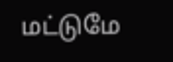மட்டுமே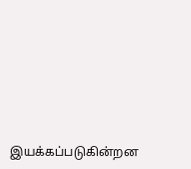இயக்கப்படுகின்றன